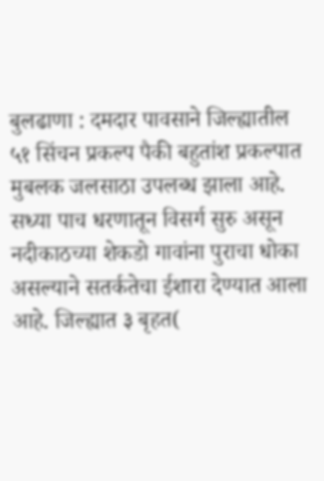बुलढाणा : दमदार पावसाने जिल्ह्यातील ५१ सिंचन प्रकल्प पैकी बहुतांश प्रकल्पात मुबलक जलसाठा उपलब्ध झाला आहे. सध्या पाच धरणातून विसर्ग सुरु असून नदीकाठच्या शेकडो गावांना पुराचा धोका असल्याने सतर्कतेचा ईशारा देण्यात आला आहे. जिल्ह्यात ३ बृहत(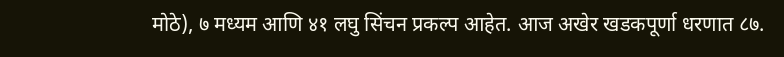मोठे), ७ मध्यम आणि ४१ लघु सिंचन प्रकल्प आहेत. आज अखेर खडकपूर्णा धरणात ८७.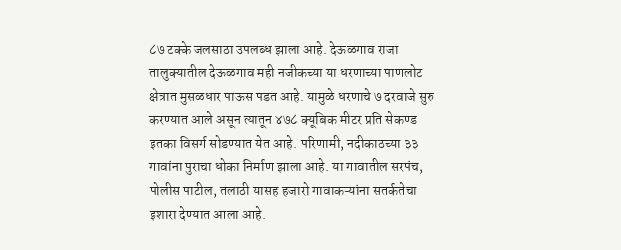८७ टक्के जलसाठा उपलब्ध झाला आहे. देऊळगाव राजा तालुक्यातील देऊळगाव मही नजीकच्या या धरणाच्या पाणलोट क्षेत्रात मुसळधार पाऊस पडत आहे. यामुळे धरणाचे ७ दरवाजे सुरु करण्यात आले असून त्यातून ४७८ क्यूबिक मीटर प्रति सेकण्ड इतका विसर्ग सोडण्यात येत आहे. परिणामी, नदीकाठच्या ३३ गावांना पुराचा धोका निर्माण झाला आहे. या गावातील सरपंच, पोलीस पाटील, तलाठी यासह हजारो गावाकऱ्यांना सतर्कतेचा इशारा देण्यात आला आहे.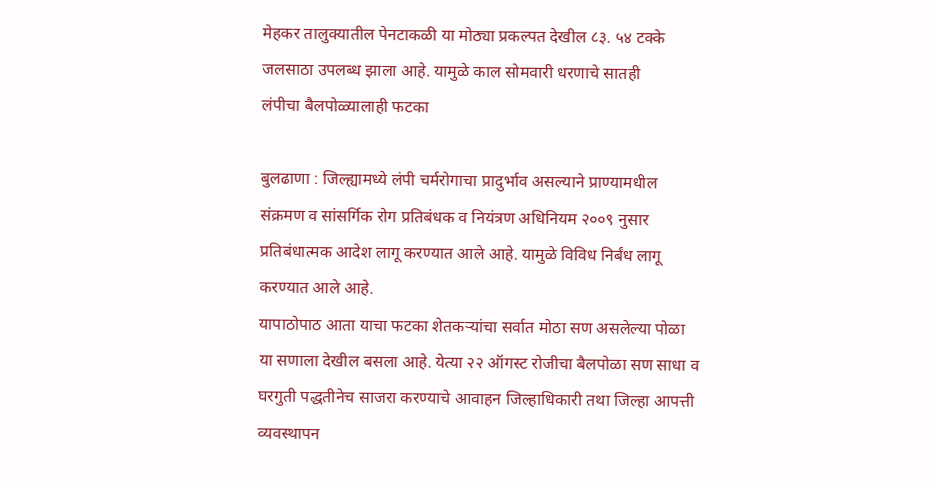मेहकर तालुक्यातील पेनटाकळी या मोठ्या प्रकल्पत देखील ८३. ५४ टक्के जलसाठा उपलब्ध झाला आहे. यामुळे काल सोमवारी धरणाचे सातही
लंपीचा बैलपोळ्यालाही फटका

बुलढाणा : जिल्ह्यामध्ये लंपी चर्मरोगाचा प्रादुर्भाव असल्याने प्राण्यामधील संक्रमण व सांसर्गिक रोग प्रतिबंधक व नियंत्रण अधिनियम २००९ नुसार प्रतिबंधात्मक आदेश लागू करण्यात आले आहे. यामुळे विविध निर्बंध लागू करण्यात आले आहे.
यापाठोपाठ आता याचा फटका शेतकऱ्यांचा सर्वात मोठा सण असलेल्या पोळा या सणाला देखील बसला आहे. येत्या २२ ऑगस्ट रोजीचा बैलपोळा सण साधा व घरगुती पद्धतीनेच साजरा करण्याचे आवाहन जिल्हाधिकारी तथा जिल्हा आपत्ती व्यवस्थापन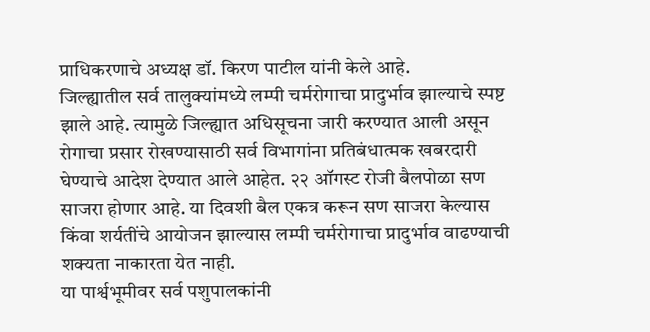प्राधिकरणाचे अध्यक्ष डॉ. किरण पाटील यांनी केले आहे.
जिल्ह्यातील सर्व तालुक्यांमध्ये लम्पी चर्मरोगाचा प्रादुर्भाव झाल्याचे स्पष्ट झाले आहे. त्यामुळे जिल्ह्यात अधिसूचना जारी करण्यात आली असून रोगाचा प्रसार रोखण्यासाठी सर्व विभागांना प्रतिबंधात्मक खबरदारी घेण्याचे आदेश देण्यात आले आहेत. २२ ऑगस्ट रोजी बैलपोळा सण साजरा होणार आहे. या दिवशी बैल एकत्र करून सण साजरा केल्यास किंवा शर्यतींचे आयोजन झाल्यास लम्पी चर्मरोगाचा प्रादुर्भाव वाढण्याची शक्यता नाकारता येत नाही.
या पार्श्वभूमीवर सर्व पशुपालकांनी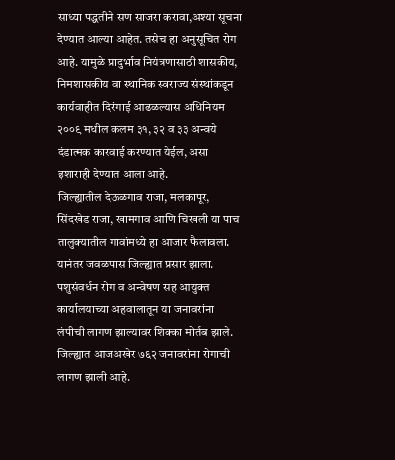साध्या पद्धतीने सण साजरा करावा,अश्या सूचना देण्यात आल्या आहेत. तसेच हा अनुसूचित रोग आहे. यामुळे प्रादुर्भाव नियंत्रणासाठी शासकीय, निमशासकीय वा स्थानिक स्वराज्य संस्थांकडून कार्यवाहीत दिरंगाई आढळल्यास अधिनियम २००९ मधील कलम ३१, ३२ व ३३ अन्वये दंडात्मक कारवाई करण्यात येईल, असा इशाराही देण्यात आला आहे.
जिल्ह्यातील देऊळगाव राजा, मलकापूर, सिंदखेड राजा, खामगाव आणि चिखली या पाच तालुक्यातील गावांमध्ये हा आजार फैलावला. यानंतर जवळपास जिल्ह्यात प्रसार झाला. पशुसंवर्धन रोग व अन्वेषण सह आयुक्त कार्यालयाच्या अहवालातून या जनावरांना लंपीची लागण झाल्यावर शिक्का मोर्तब झाले. जिल्ह्यात आजअखेर ७६२ जनावरांना रोगाची लागण झाली आहे.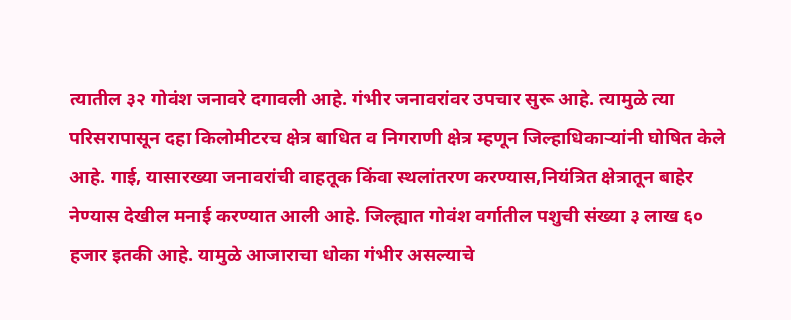त्यातील ३२ गोवंश जनावरे दगावली आहे. गंभीर जनावरांवर उपचार सुरू आहे. त्यामुळे त्या परिसरापासून दहा किलोमीटरच क्षेत्र बाधित व निगराणी क्षेत्र म्हणून जिल्हाधिकाऱ्यांनी घोषित केले आहे. गाई, यासारख्या जनावरांची वाहतूक किंवा स्थलांतरण करण्यास,नियंत्रित क्षेत्रातून बाहेर नेण्यास देखील मनाई करण्यात आली आहे. जिल्ह्यात गोवंश वर्गातील पशुची संख्या ३ लाख ६० हजार इतकी आहे. यामुळे आजाराचा धोका गंभीर असल्याचे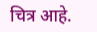चित्र आहे.